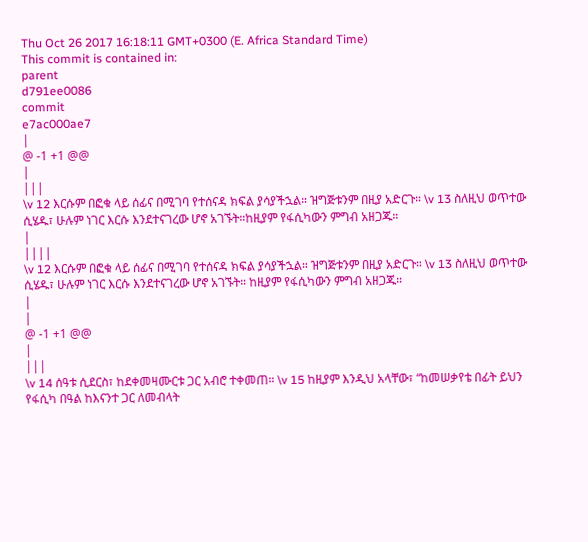Thu Oct 26 2017 16:18:11 GMT+0300 (E. Africa Standard Time)
This commit is contained in:
parent
d791ee0086
commit
e7ac000ae7
|
@ -1 +1 @@
|
|||
\v 12 እርሱም በፎቁ ላይ ሰፊና በሚገባ የተሰናዳ ክፍል ያሳያችኋል። ዝግጅቱንም በዚያ አድርጉ። \v 13 ስለዚህ ወጥተው ሲሄዱ፣ ሁሉም ነገር እርሱ እንደተናገረው ሆኖ አገኙት።ከዚያም የፋሲካውን ምግብ አዘጋጁ።
|
||||
\v 12 እርሱም በፎቁ ላይ ሰፊና በሚገባ የተሰናዳ ክፍል ያሳያችኋል። ዝግጅቱንም በዚያ አድርጉ። \v 13 ስለዚህ ወጥተው ሲሄዱ፣ ሁሉም ነገር እርሱ እንደተናገረው ሆኖ አገኙት። ከዚያም የፋሲካውን ምግብ አዘጋጁ።
|
|
@ -1 +1 @@
|
|||
\v 14 ሰዓቱ ሲደርስ፣ ከደቀመዛሙርቱ ጋር አብሮ ተቀመጠ። \v 15 ከዚያም እንዲህ አላቸው፣ “ከመሠቃየቴ በፊት ይህን የፋሲካ በዓል ከእናንተ ጋር ለመብላት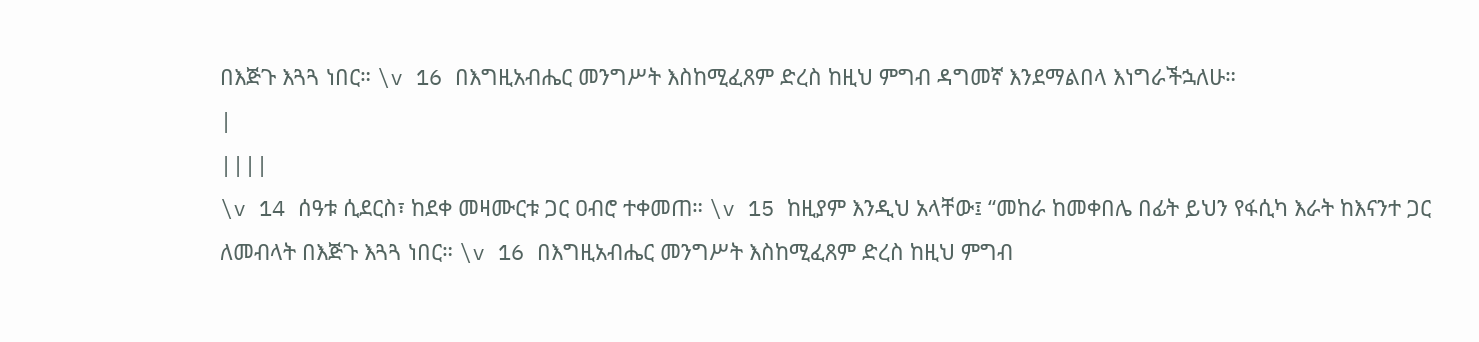በእጅጉ እጓጓ ነበር። \v 16 በእግዚአብሔር መንግሥት እስከሚፈጸም ድረስ ከዚህ ምግብ ዳግመኛ እንደማልበላ እነግራችኋለሁ።
|
||||
\v 14 ሰዓቱ ሲደርስ፣ ከደቀ መዛሙርቱ ጋር ዐብሮ ተቀመጠ። \v 15 ከዚያም እንዲህ አላቸው፤ “መከራ ከመቀበሌ በፊት ይህን የፋሲካ እራት ከእናንተ ጋር ለመብላት በእጅጉ እጓጓ ነበር። \v 16 በእግዚአብሔር መንግሥት እስከሚፈጸም ድረስ ከዚህ ምግብ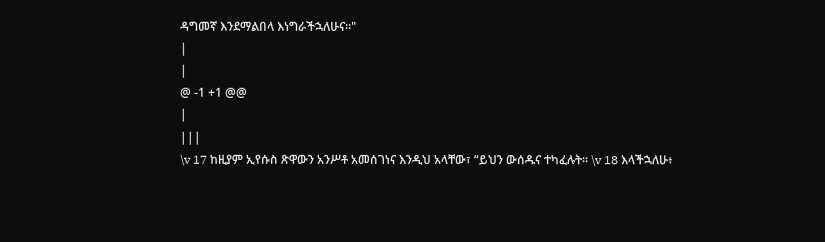ዳግመኛ እንደማልበላ እነግራችኋለሁና።"
|
|
@ -1 +1 @@
|
|||
\v 17 ከዚያም ኢየሱስ ጽዋውን አንሥቶ አመሰገነና እንዲህ አላቸው፣ “ይህን ውሰዱና ተካፈሉት። \v 18 እላችኋለሁ፥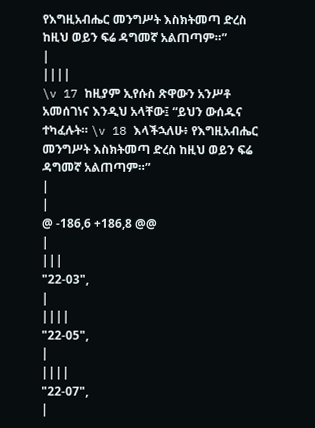የእግዚአብሔር መንግሥት እስክትመጣ ድረስ ከዚህ ወይን ፍሬ ዳግመኛ አልጠጣም።”
|
||||
\v 17 ከዚያም ኢየሱስ ጽዋውን አንሥቶ አመሰገነና እንዲህ አላቸው፤ “ይህን ውሰዱና ተካፈሉት። \v 18 እላችኋለሁ፥ የእግዚአብሔር መንግሥት እስክትመጣ ድረስ ከዚህ ወይን ፍሬ ዳግመኛ አልጠጣም።”
|
|
@ -186,6 +186,8 @@
|
|||
"22-03",
|
||||
"22-05",
|
||||
"22-07",
|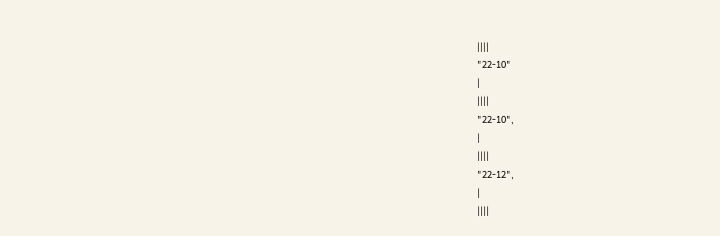||||
"22-10"
|
||||
"22-10",
|
||||
"22-12",
|
||||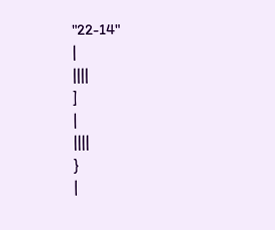"22-14"
|
||||
]
|
||||
}
|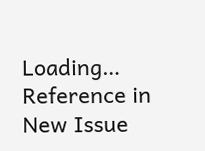Loading…
Reference in New Issue